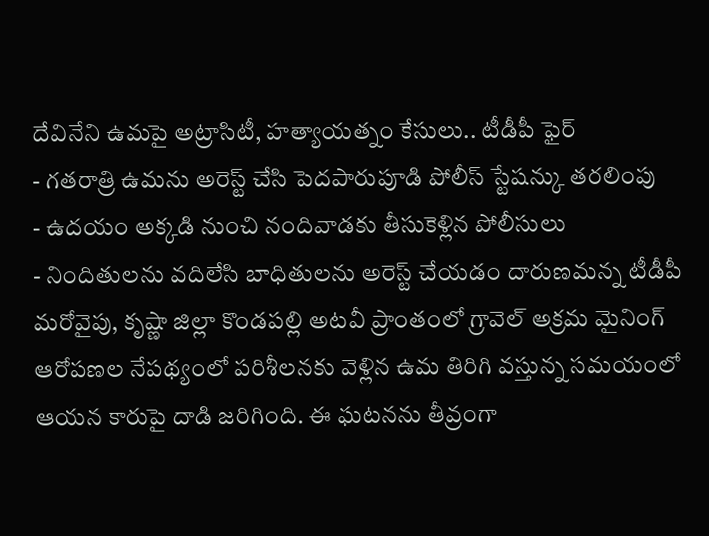దేవినేని ఉమపై అట్రాసిటీ, హత్యాయత్నం కేసులు.. టీడీపీ ఫైర్
- గతరాత్రి ఉమను అరెస్ట్ చేసి పెదపారుపూడి పోలీస్ స్టేషన్కు తరలింపు
- ఉదయం అక్కడి నుంచి నందివాడకు తీసుకెళ్లిన పోలీసులు
- నిందితులను వదిలేసి బాధితులను అరెస్ట్ చేయడం దారుణమన్న టీడీపీ
మరోవైపు, కృష్ణా జిల్లా కొండపల్లి అటవీ ప్రాంతంలో గ్రావెల్ అక్రమ మైనింగ్ ఆరోపణల నేపథ్యంలో పరిశీలనకు వెళ్లిన ఉమ తిరిగి వస్తున్న సమయంలో ఆయన కారుపై దాడి జరిగింది. ఈ ఘటనను తీవ్రంగా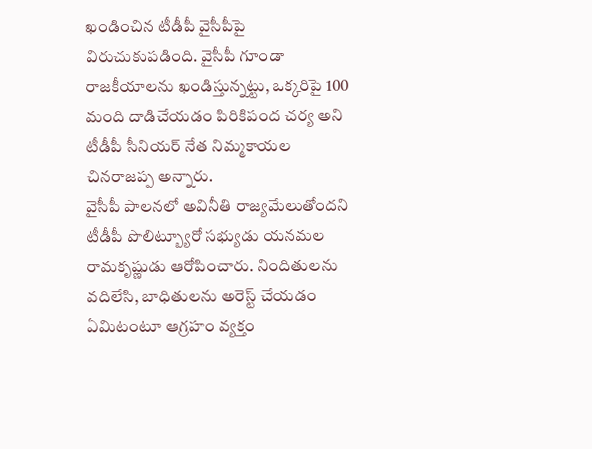ఖండించిన టీడీపీ వైసీపీపై విరుచుకుపడింది. వైసీపీ గూండా రాజకీయాలను ఖండిస్తున్నట్టు, ఒక్కరిపై 100 మంది దాడిచేయడం పిరికిపంద చర్య అని టీడీపీ సీనియర్ నేత నిమ్మకాయల చినరాజప్ప అన్నారు.
వైసీపీ పాలనలో అవినీతి రాజ్యమేలుతోందని టీడీపీ పొలిట్బ్యూరో సభ్యుడు యనమల రామకృష్ణుడు ఆరోపించారు. నిందితులను వదిలేసి, బాధితులను అరెస్ట్ చేయడం ఏమిటంటూ ఆగ్రహం వ్యక్తం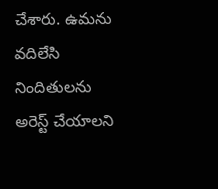చేశారు. ఉమను వదిలేసి నిందితులను అరెస్ట్ చేయాలని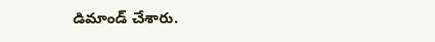డిమాండ్ చేశారు.